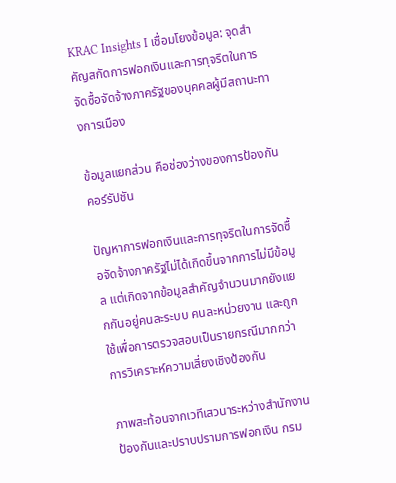KRAC Insights I เชื่อมโยงข้อมูล: จุดสำคัญสกัดการฟอกเงินและการทุจริตในการจัดซื้อจัดจ้างภาครัฐของบุคคลผู้มีสถานะทางการเมือง

ข้อมูลแยกส่วน คือช่องว่างของการป้องกันคอร์รัปชัน

ปัญหาการฟอกเงินและการทุจริตในการจัดซื้อจัดจ้างภาครัฐไม่ได้เกิดขึ้นจากการไม่มีข้อมูล แต่เกิดจากข้อมูลสำคัญจำนวนมากยังแยกกันอยู่คนละระบบ คนละหน่วยงาน และถูกใช้เพื่อการตรวจสอบเป็นรายกรณีมากกว่าการวิเคราะห์ความเสี่ยงเชิงป้องกัน

ภาพสะท้อนจากเวทีเสวนาระหว่างสำนักงานป้องกันและปราบปรามการฟอกเงิน กรม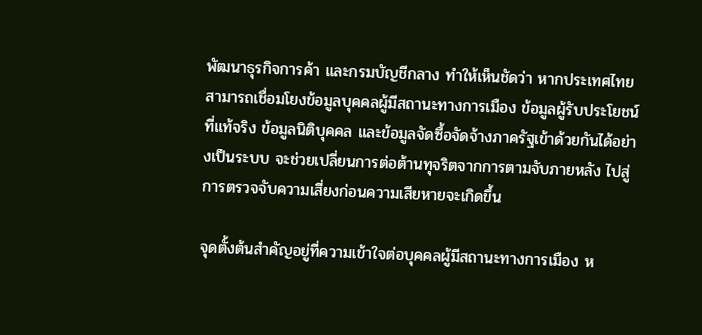พัฒนาธุรกิจการค้า และกรมบัญชีกลาง ทำให้เห็นชัดว่า หากประเทศไทยสามารถเชื่อมโยงข้อมูลบุคคลผู้มีสถานะทางการเมือง ข้อมูลผู้รับประโยชน์ที่แท้จริง ข้อมูลนิติบุคคล และข้อมูลจัดซื้อจัดจ้างภาครัฐเข้าด้วยกันได้อย่างเป็นระบบ จะช่วยเปลี่ยนการต่อต้านทุจริตจากการตามจับภายหลัง ไปสู่การตรวจจับความเสี่ยงก่อนความเสียหายจะเกิดขึ้น

จุดตั้งต้นสำคัญอยู่ที่ความเข้าใจต่อบุคคลผู้มีสถานะทางการเมือง ห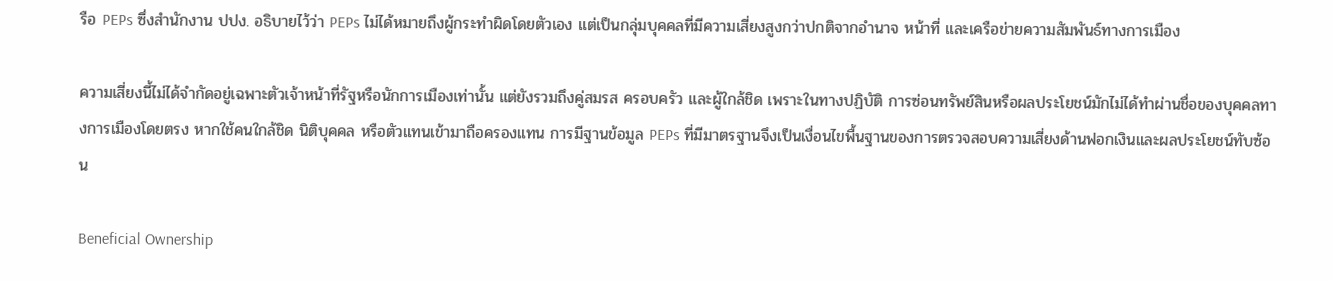รือ PEPs ซึ่งสำนักงาน ปปง. อธิบายไว้ว่า PEPs ไม่ได้หมายถึงผู้กระทำผิดโดยตัวเอง แต่เป็นกลุ่มบุคคลที่มีความเสี่ยงสูงกว่าปกติจากอำนาจ หน้าที่ และเครือข่ายความสัมพันธ์ทางการเมือง

ความเสี่ยงนี้ไม่ได้จำกัดอยู่เฉพาะตัวเจ้าหน้าที่รัฐหรือนักการเมืองเท่านั้น แต่ยังรวมถึงคู่สมรส ครอบครัว และผู้ใกล้ชิด เพราะในทางปฏิบัติ การซ่อนทรัพย์สินหรือผลประโยชน์มักไม่ได้ทำผ่านชื่อของบุคคลทางการเมืองโดยตรง หากใช้คนใกล้ชิด นิติบุคคล หรือตัวแทนเข้ามาถือครองแทน การมีฐานข้อมูล PEPs ที่มีมาตรฐานจึงเป็นเงื่อนไขพื้นฐานของการตรวจสอบความเสี่ยงด้านฟอกเงินและผลประโยชน์ทับซ้อน

Beneficial Ownership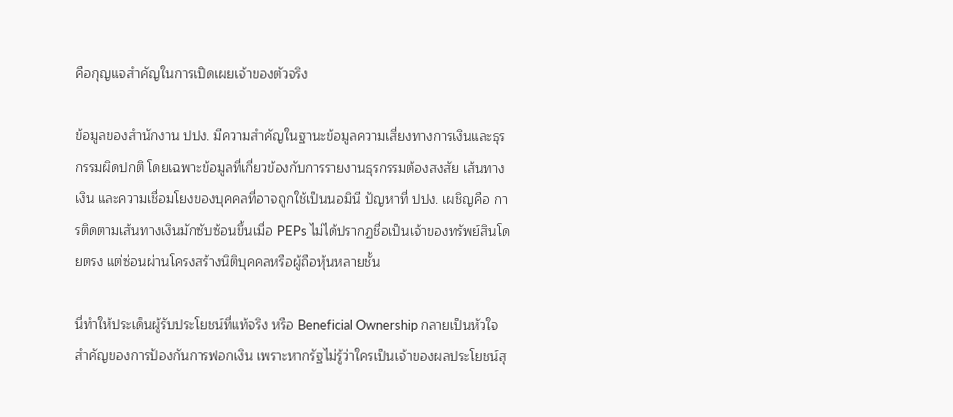คือกุญแจสำคัญในการเปิดเผยเจ้าของตัวจริง

ข้อมูลของสำนักงาน ปปง. มีความสำคัญในฐานะข้อมูลความเสี่ยงทางการเงินและธุรกรรมผิดปกติ โดยเฉพาะข้อมูลที่เกี่ยวข้องกับการรายงานธุรกรรมต้องสงสัย เส้นทางเงิน และความเชื่อมโยงของบุคคลที่อาจถูกใช้เป็นนอมินี ปัญหาที่ ปปง. เผชิญคือ การติดตามเส้นทางเงินมักซับซ้อนขึ้นเมื่อ PEPs ไม่ได้ปรากฏชื่อเป็นเจ้าของทรัพย์สินโดยตรง แต่ซ่อนผ่านโครงสร้างนิติบุคคลหรือผู้ถือหุ้นหลายชั้น

นี่ทำให้ประเด็นผู้รับประโยชน์ที่แท้จริง หรือ Beneficial Ownership กลายเป็นหัวใจสำคัญของการป้องกันการฟอกเงิน เพราะหากรัฐไม่รู้ว่าใครเป็นเจ้าของผลประโยชน์สุ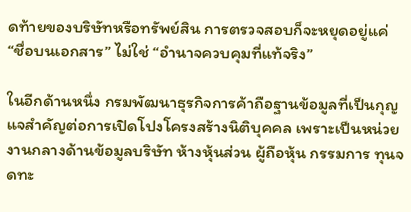ดท้ายของบริษัทหรือทรัพย์สิน การตรวจสอบก็จะหยุดอยู่แค่ “ชื่อบนเอกสาร” ไม่ใช่ “อำนาจควบคุมที่แท้จริง”

ในอีกด้านหนึ่ง กรมพัฒนาธุรกิจการค้าถือฐานข้อมูลที่เป็นกุญแจสำคัญต่อการเปิดโปงโครงสร้างนิติบุคคล เพราะเป็นหน่วยงานกลางด้านข้อมูลบริษัท ห้างหุ้นส่วน ผู้ถือหุ้น กรรมการ ทุนจดทะ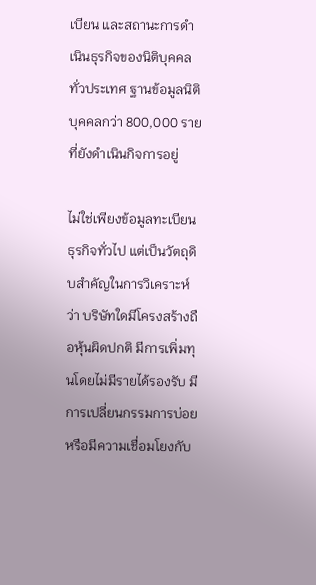เบียน และสถานะการดำเนินธุรกิจของนิติบุคคลทั่วประเทศ ฐานข้อมูลนิติบุคคลกว่า 800,000 รายที่ยังดำเนินกิจการอยู่

ไม่ใช่เพียงข้อมูลทะเบียนธุรกิจทั่วไป แต่เป็นวัตถุดิบสำคัญในการวิเคราะห์ว่า บริษัทใดมีโครงสร้างถือหุ้นผิดปกติ มีการเพิ่มทุนโดยไม่มีรายได้รองรับ มีการเปลี่ยนกรรมการบ่อย หรือมีความเชื่อมโยงกับ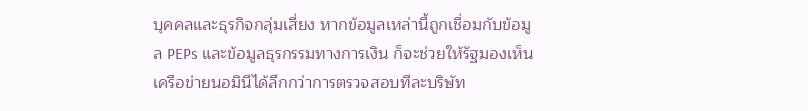บุคคลและธุรกิจกลุ่มเสี่ยง หากข้อมูลเหล่านี้ถูกเชื่อมกับข้อมูล PEPs และข้อมูลธุรกรรมทางการเงิน ก็จะช่วยให้รัฐมองเห็นเครือข่ายนอมินีได้ลึกกว่าการตรวจสอบทีละบริษัท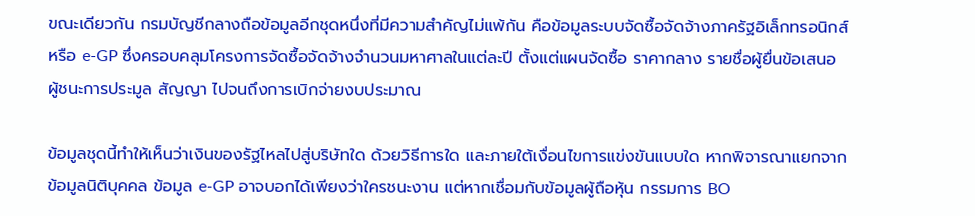ขณะเดียวกัน กรมบัญชีกลางถือข้อมูลอีกชุดหนึ่งที่มีความสำคัญไม่แพ้กัน คือข้อมูลระบบจัดซื้อจัดจ้างภาครัฐอิเล็กทรอนิกส์ หรือ e-GP ซึ่งครอบคลุมโครงการจัดซื้อจัดจ้างจำนวนมหาศาลในแต่ละปี ตั้งแต่แผนจัดซื้อ ราคากลาง รายชื่อผู้ยื่นข้อเสนอ ผู้ชนะการประมูล สัญญา ไปจนถึงการเบิกจ่ายงบประมาณ

ข้อมูลชุดนี้ทำให้เห็นว่าเงินของรัฐไหลไปสู่บริษัทใด ด้วยวิธีการใด และภายใต้เงื่อนไขการแข่งขันแบบใด หากพิจารณาแยกจากข้อมูลนิติบุคคล ข้อมูล e-GP อาจบอกได้เพียงว่าใครชนะงาน แต่หากเชื่อมกับข้อมูลผู้ถือหุ้น กรรมการ BO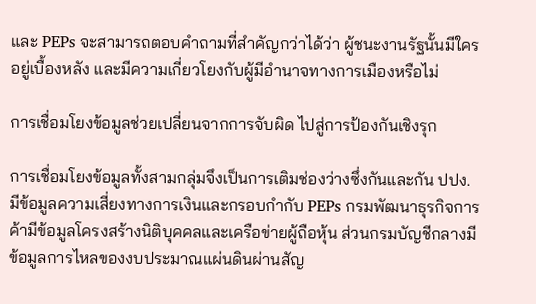และ PEPs จะสามารถตอบคำถามที่สำคัญกว่าได้ว่า ผู้ชนะงานรัฐนั้นมีใครอยู่เบื้องหลัง และมีความเกี่ยวโยงกับผู้มีอำนาจทางการเมืองหรือไม่

การเชื่อมโยงข้อมูลช่วยเปลี่ยนจากการจับผิด ไปสู่การป้องกันเชิงรุก

การเชื่อมโยงข้อมูลทั้งสามกลุ่มจึงเป็นการเติมช่องว่างซึ่งกันและกัน ปปง. มีข้อมูลความเสี่ยงทางการเงินและกรอบกำกับ PEPs กรมพัฒนาธุรกิจการค้ามีข้อมูลโครงสร้างนิติบุคคลและเครือข่ายผู้ถือหุ้น ส่วนกรมบัญชีกลางมีข้อมูลการไหลของงบประมาณแผ่นดินผ่านสัญ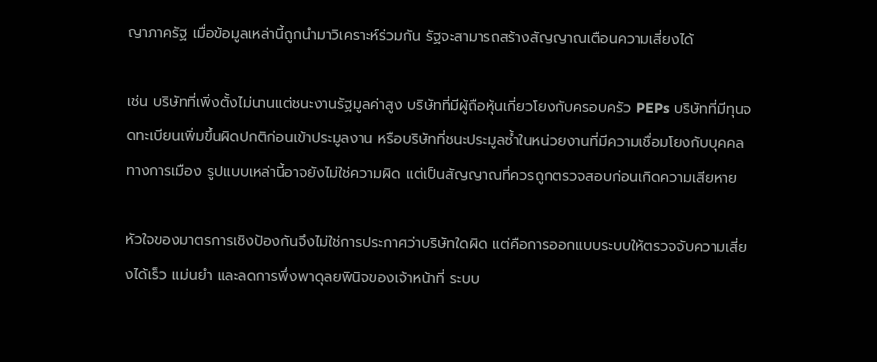ญาภาครัฐ เมื่อข้อมูลเหล่านี้ถูกนำมาวิเคราะห์ร่วมกัน รัฐจะสามารถสร้างสัญญาณเตือนความเสี่ยงได้

เช่น บริษัทที่เพิ่งตั้งไม่นานแต่ชนะงานรัฐมูลค่าสูง บริษัทที่มีผู้ถือหุ้นเกี่ยวโยงกับครอบครัว PEPs บริษัทที่มีทุนจดทะเบียนเพิ่มขึ้นผิดปกติก่อนเข้าประมูลงาน หรือบริษัทที่ชนะประมูลซ้ำในหน่วยงานที่มีความเชื่อมโยงกับบุคคลทางการเมือง รูปแบบเหล่านี้อาจยังไม่ใช่ความผิด แต่เป็นสัญญาณที่ควรถูกตรวจสอบก่อนเกิดความเสียหาย

หัวใจของมาตรการเชิงป้องกันจึงไม่ใช่การประกาศว่าบริษัทใดผิด แต่คือการออกแบบระบบให้ตรวจจับความเสี่ยงได้เร็ว แม่นยำ และลดการพึ่งพาดุลยพินิจของเจ้าหน้าที่ ระบบ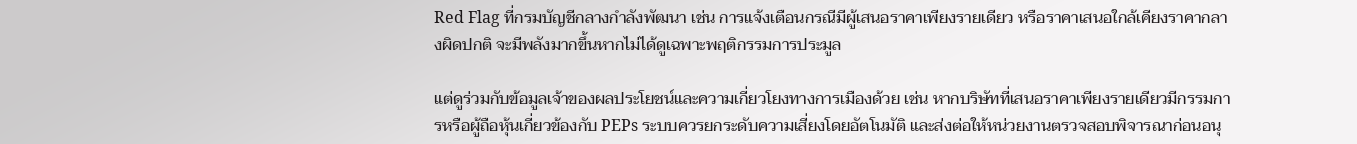Red Flag ที่กรมบัญชีกลางกำลังพัฒนา เช่น การแจ้งเตือนกรณีมีผู้เสนอราคาเพียงรายเดียว หรือราคาเสนอใกล้เคียงราคากลางผิดปกติ จะมีพลังมากขึ้นหากไม่ได้ดูเฉพาะพฤติกรรมการประมูล

แต่ดูร่วมกับข้อมูลเจ้าของผลประโยชน์และความเกี่ยวโยงทางการเมืองด้วย เช่น หากบริษัทที่เสนอราคาเพียงรายเดียวมีกรรมการหรือผู้ถือหุ้นเกี่ยวข้องกับ PEPs ระบบควรยกระดับความเสี่ยงโดยอัตโนมัติ และส่งต่อให้หน่วยงานตรวจสอบพิจารณาก่อนอนุ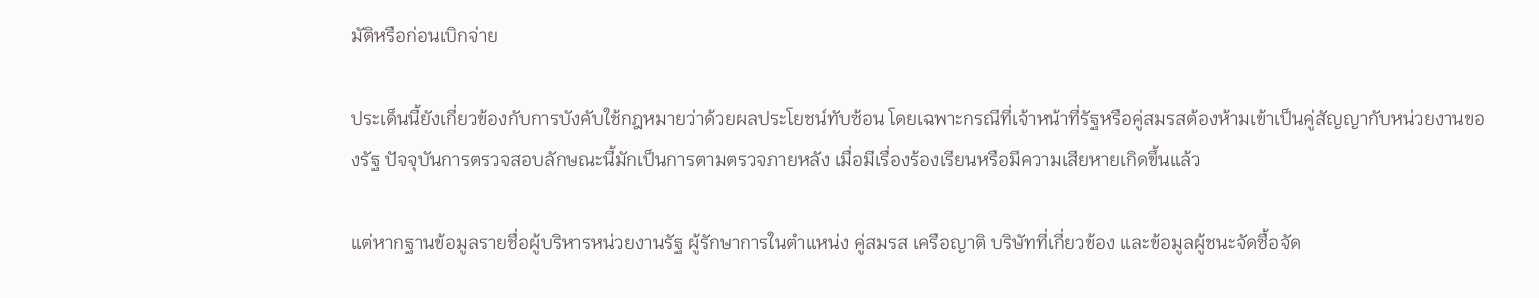มัติหรือก่อนเบิกจ่าย

ประเด็นนี้ยังเกี่ยวข้องกับการบังคับใช้กฎหมายว่าด้วยผลประโยชน์ทับซ้อน โดยเฉพาะกรณีที่เจ้าหน้าที่รัฐหรือคู่สมรสต้องห้ามเข้าเป็นคู่สัญญากับหน่วยงานของรัฐ ปัจจุบันการตรวจสอบลักษณะนี้มักเป็นการตามตรวจภายหลัง เมื่อมีเรื่องร้องเรียนหรือมีความเสียหายเกิดขึ้นแล้ว

แต่หากฐานข้อมูลรายชื่อผู้บริหารหน่วยงานรัฐ ผู้รักษาการในตำแหน่ง คู่สมรส เครือญาติ บริษัทที่เกี่ยวข้อง และข้อมูลผู้ชนะจัดซื้อจัด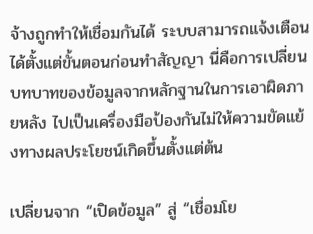จ้างถูกทำให้เชื่อมกันได้ ระบบสามารถแจ้งเตือนได้ตั้งแต่ขั้นตอนก่อนทำสัญญา นี่คือการเปลี่ยนบทบาทของข้อมูลจากหลักฐานในการเอาผิดภายหลัง ไปเป็นเครื่องมือป้องกันไม่ให้ความขัดแย้งทางผลประโยชน์เกิดขึ้นตั้งแต่ต้น

เปลี่ยนจาก “เปิดข้อมูล” สู่ “เชื่อมโย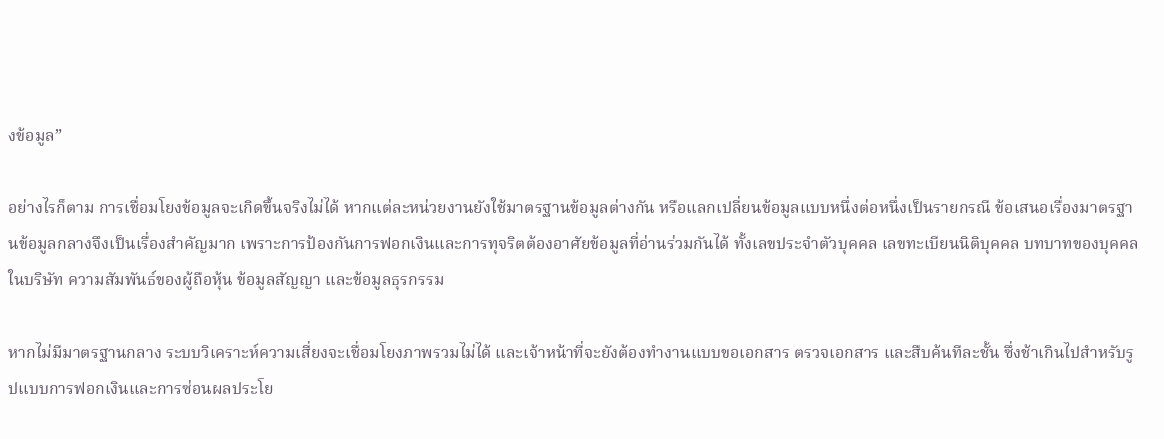งข้อมูล”

อย่างไรก็ตาม การเชื่อมโยงข้อมูลจะเกิดขึ้นจริงไม่ได้ หากแต่ละหน่วยงานยังใช้มาตรฐานข้อมูลต่างกัน หรือแลกเปลี่ยนข้อมูลแบบหนึ่งต่อหนึ่งเป็นรายกรณี ข้อเสนอเรื่องมาตรฐานข้อมูลกลางจึงเป็นเรื่องสำคัญมาก เพราะการป้องกันการฟอกเงินและการทุจริตต้องอาศัยข้อมูลที่อ่านร่วมกันได้ ทั้งเลขประจำตัวบุคคล เลขทะเบียนนิติบุคคล บทบาทของบุคคลในบริษัท ความสัมพันธ์ของผู้ถือหุ้น ข้อมูลสัญญา และข้อมูลธุรกรรม

หากไม่มีมาตรฐานกลาง ระบบวิเคราะห์ความเสี่ยงจะเชื่อมโยงภาพรวมไม่ได้ และเจ้าหน้าที่จะยังต้องทำงานแบบขอเอกสาร ตรวจเอกสาร และสืบค้นทีละชั้น ซึ่งช้าเกินไปสำหรับรูปแบบการฟอกเงินและการซ่อนผลประโย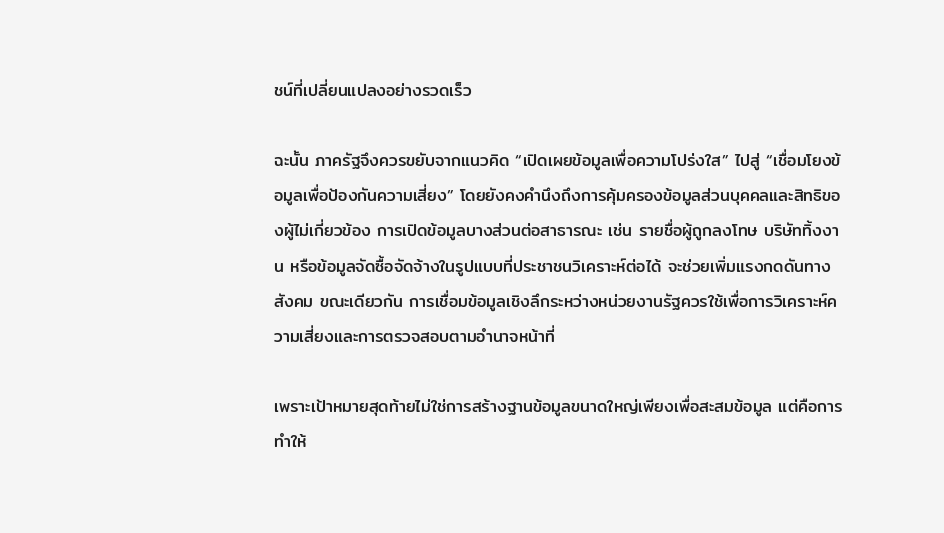ชน์ที่เปลี่ยนแปลงอย่างรวดเร็ว

ฉะนั้น ภาครัฐจึงควรขยับจากแนวคิด “เปิดเผยข้อมูลเพื่อความโปร่งใส” ไปสู่ “เชื่อมโยงข้อมูลเพื่อป้องกันความเสี่ยง” โดยยังคงคำนึงถึงการคุ้มครองข้อมูลส่วนบุคคลและสิทธิของผู้ไม่เกี่ยวข้อง การเปิดข้อมูลบางส่วนต่อสาธารณะ เช่น รายชื่อผู้ถูกลงโทษ บริษัททิ้งงาน หรือข้อมูลจัดซื้อจัดจ้างในรูปแบบที่ประชาชนวิเคราะห์ต่อได้ จะช่วยเพิ่มแรงกดดันทางสังคม ขณะเดียวกัน การเชื่อมข้อมูลเชิงลึกระหว่างหน่วยงานรัฐควรใช้เพื่อการวิเคราะห์ความเสี่ยงและการตรวจสอบตามอำนาจหน้าที่

เพราะเป้าหมายสุดท้ายไม่ใช่การสร้างฐานข้อมูลขนาดใหญ่เพียงเพื่อสะสมข้อมูล แต่คือการทำให้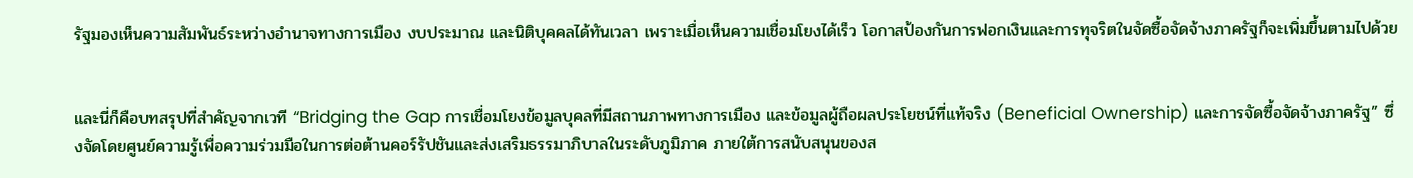รัฐมองเห็นความสัมพันธ์ระหว่างอำนาจทางการเมือง งบประมาณ และนิติบุคคลได้ทันเวลา เพราะเมื่อเห็นความเชื่อมโยงได้เร็ว โอกาสป้องกันการฟอกเงินและการทุจริตในจัดซื้อจัดจ้างภาครัฐก็จะเพิ่มขึ้นตามไปด้วย


และนี่ก็คือบทสรุปที่สำคัญจากเวที “Bridging the Gap การเชื่อมโยงข้อมูลบุคลที่มีสถานภาพทางการเมือง และข้อมูลผู้ถือผลประโยชน์ที่แท้จริง (Beneficial Ownership) และการจัดซื้อจัดจ้างภาครัฐ” ซึ่งจัดโดยศูนย์ความรู้เพื่อความร่วมมือในการต่อต้านคอร์รัปชันและส่งเสริมธรรมาภิบาลในระดับภูมิภาค ภายใต้การสนับสนุนของส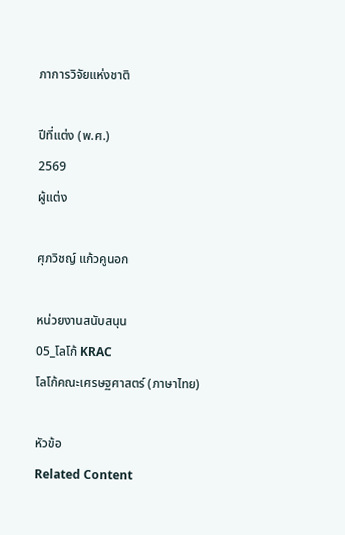ภาการวิจัยแห่งชาติ

ปีที่แต่ง (พ.ศ.)
2569
ผู้แต่ง

ศุภวิชญ์ แก้วคูนอก

หน่วยงานสนับสนุน
05_โลโก้ KRAC
โลโก้คณะเศรษฐศาสตร์ (ภาษาไทย)

หัวข้อ
Related Content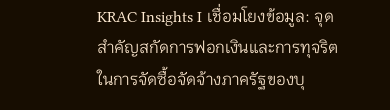KRAC Insights I เชื่อมโยงข้อมูล: จุดสำคัญสกัดการฟอกเงินและการทุจริตในการจัดซื้อจัดจ้างภาครัฐของบุ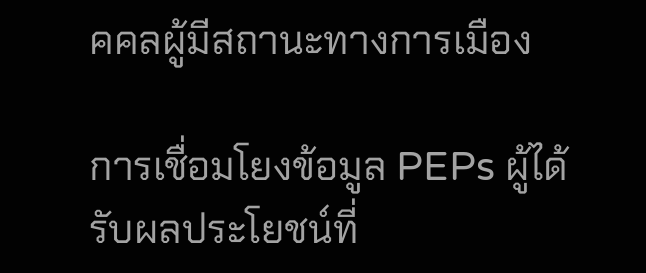คคลผู้มีสถานะทางการเมือง

การเชื่อมโยงข้อมูล PEPs ผู้ได้รับผลประโยชน์ที่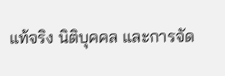แท้จริง นิติบุคคล และการจัด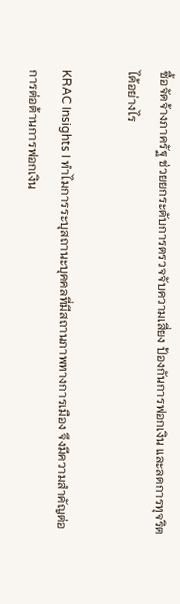ซื้อจัดจ้างภาครัฐ ช่วยยกระดับการตรวจจับความเสี่ยง ป้องกันการฟอกเงิน และลดการทุจริตได้อย่างไร

KRAC Insights I ทำไมการระบุสถานะบุคคลที่มีสถานภาพทางการเมือง จึงมีความสำคัญต่อการต่อต้านการฟอกเงิน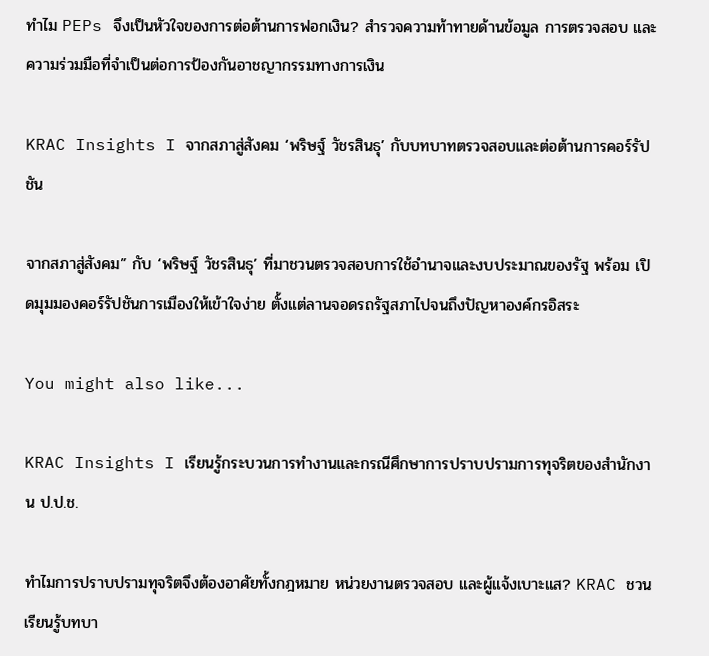ทำไม PEPs จึงเป็นหัวใจของการต่อต้านการฟอกเงิน? สำรวจความท้าทายด้านข้อมูล การตรวจสอบ และความร่วมมือที่จำเป็นต่อการป้องกันอาชญากรรมทางการเงิน

KRAC Insights I จากสภาสู่สังคม ‘พริษฐ์ วัชรสินธุ’ กับบทบาทตรวจสอบและต่อต้านการคอร์รัปชัน

จากสภาสู่สังคม” กับ ‘พริษฐ์ วัชรสินธุ’ ที่มาชวนตรวจสอบการใช้อำนาจและงบประมาณของรัฐ พร้อม เปิดมุมมองคอร์รัปชันการเมืองให้เข้าใจง่าย ตั้งแต่ลานจอดรถรัฐสภาไปจนถึงปัญหาองค์กรอิสระ

You might also like...

KRAC Insights I เรียนรู้กระบวนการทำงานและกรณีศึกษาการปราบปรามการทุจริตของสำนักงาน ป.ป.ช.

ทำไมการปราบปรามทุจริตจึงต้องอาศัยทั้งกฎหมาย หน่วยงานตรวจสอบ และผู้แจ้งเบาะแส? KRAC ชวนเรียนรู้บทบา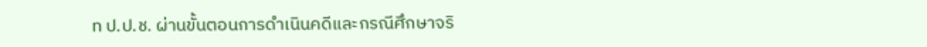ท ป.ป.ช. ผ่านขั้นตอนการดำเนินคดีและกรณีศึกษาจริ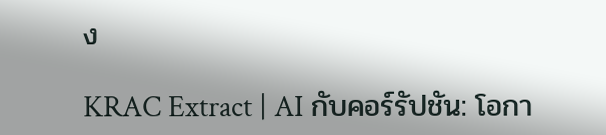ง

KRAC Extract | AI กับคอร์รัปชัน: โอกา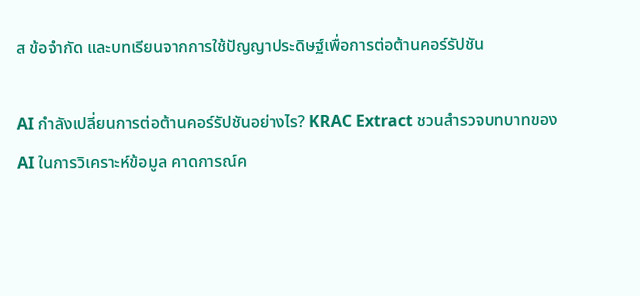ส ข้อจำกัด และบทเรียนจากการใช้ปัญญาประดิษฐ์เพื่อการต่อต้านคอร์รัปชัน

AI กำลังเปลี่ยนการต่อต้านคอร์รัปชันอย่างไร? KRAC Extract ชวนสำรวจบทบาทของ AI ในการวิเคราะห์ข้อมูล คาดการณ์ค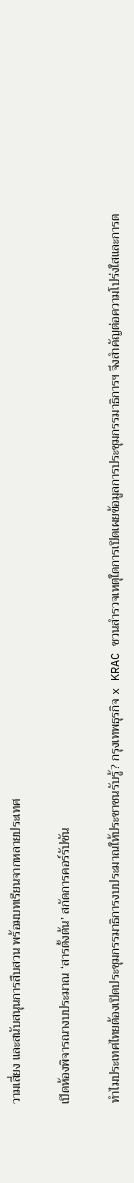วามเสี่ยง และสนับสนุนการสืบสวน พร้อมบทเรียนจากหลายประเทศ

เปิดห้องพิจารณางบประมาณ ‘สารตั้งต้น’ สกัดการคอร์รัปชัน

ทำไมประเทศไทยต้องเปิดประชุมกรรมาธิการงบประมาณให้ประชาชนรับรู้? กรุงเทพธุรกิจ x KRAC ชวนสำรวจเหตุใดการเปิดเผยข้อมูลการประชุมกรรมาธิการฯ จึงสำคัญต่อความโปร่งใสและการต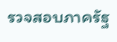รวจสอบภาครัฐ